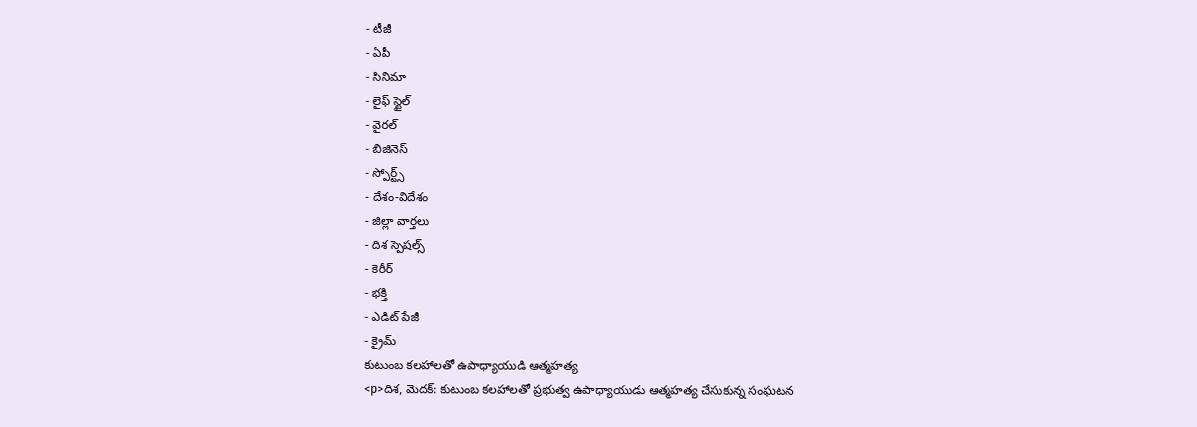- టీజీ
- ఏపీ
- సినిమా
- లైఫ్ స్టైల్
- వైరల్
- బిజినెస్
- స్పోర్ట్స్
- దేశం-విదేశం
- జిల్లా వార్తలు
- దిశ స్పెషల్స్
- కెరీర్
- భక్తి
- ఎడిట్ పేజీ
- క్రైమ్
కుటుంబ కలహాలతో ఉపాధ్యాయుడి ఆత్మహత్య
<p>దిశ, మెదక్: కుటుంబ కలహాలతో ప్రభుత్వ ఉపాధ్యాయుడు ఆత్మహత్య చేసుకున్న సంఘటన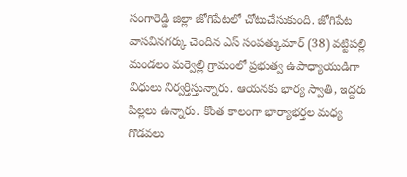సంగారెడ్డి జిల్లా జోగిపేటలో చోటుచేసుకుంది. జోగిపేట వాసవినగర్కు చెందిన ఎస్ సంపత్కుమార్ (38) వట్టిపల్లి మండలం మర్వెల్లి గ్రామంలో ప్రభుత్వ ఉపాధ్యాయుడిగా విధులు నిర్వర్తిస్తున్నారు. ఆయనకు భార్య స్వాతి, ఇద్దరు పిల్లలు ఉన్నారు. కొంత కాలంగా భార్యాభర్తల మధ్య గొడవలు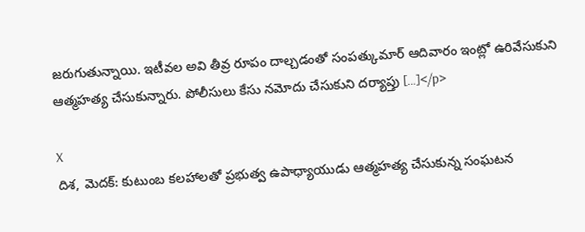జరుగుతున్నాయి. ఇటీవల అవి తీవ్ర రూపం దాల్చడంతో సంపత్కుమార్ ఆదివారం ఇంట్లో ఉరివేసుకుని ఆత్మహత్య చేసుకున్నారు. పోలీసులు కేసు నమోదు చేసుకుని దర్యాప్తు […]</p>

X
దిశ, మెదక్: కుటుంబ కలహాలతో ప్రభుత్వ ఉపాధ్యాయుడు ఆత్మహత్య చేసుకున్న సంఘటన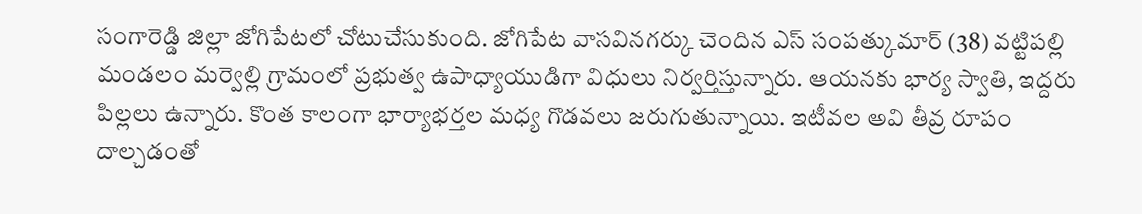సంగారెడ్డి జిల్లా జోగిపేటలో చోటుచేసుకుంది. జోగిపేట వాసవినగర్కు చెందిన ఎస్ సంపత్కుమార్ (38) వట్టిపల్లి మండలం మర్వెల్లి గ్రామంలో ప్రభుత్వ ఉపాధ్యాయుడిగా విధులు నిర్వర్తిస్తున్నారు. ఆయనకు భార్య స్వాతి, ఇద్దరు పిల్లలు ఉన్నారు. కొంత కాలంగా భార్యాభర్తల మధ్య గొడవలు జరుగుతున్నాయి. ఇటీవల అవి తీవ్ర రూపం దాల్చడంతో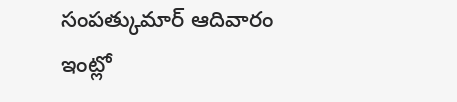సంపత్కుమార్ ఆదివారం ఇంట్లో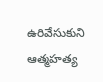ఉరివేసుకుని ఆత్మహత్య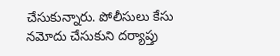చేసుకున్నారు. పోలీసులు కేసు నమోదు చేసుకుని దర్యాప్తు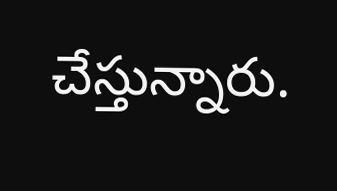చేస్తున్నారు.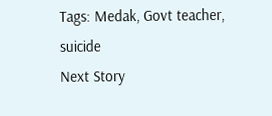Tags: Medak, Govt teacher, suicide
Next Story